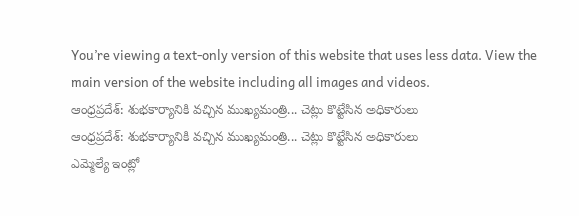You’re viewing a text-only version of this website that uses less data. View the main version of the website including all images and videos.
ఆంధ్రప్రదేశ్: శుభకార్యానికి వచ్చిన ముఖ్యమంత్రి... చెట్లు కొట్టేసిన అధికారులు
ఆంధ్రప్రదేశ్: శుభకార్యానికి వచ్చిన ముఖ్యమంత్రి... చెట్లు కొట్టేసిన అధికారులు
ఎమ్మెల్యే ఇంట్లో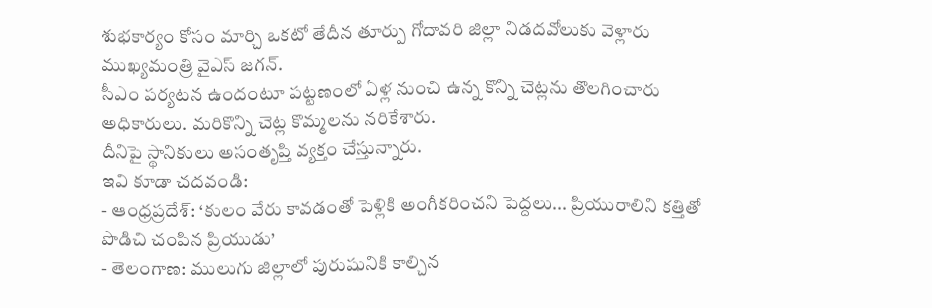శుభకార్యం కోసం మార్చి ఒకటో తేదీన తూర్పు గోదావరి జిల్లా నిడదవోలుకు వెళ్లారు ముఖ్యమంత్రి వైఎస్ జగన్.
సీఎం పర్యటన ఉందంటూ పట్టణంలో ఏళ్ల నుంచి ఉన్న కొన్ని చెట్లను తొలగించారు అధికారులు. మరికొన్ని చెట్ల కొమ్మలను నరికేశారు.
దీనిపై స్థానికులు అసంతృప్తి వ్యక్తం చేస్తున్నారు.
ఇవి కూడా చదవండి:
- ఆంధ్రప్రదేశ్: ‘కులం వేరు కావడంతో పెళ్లికి అంగీకరించని పెద్దలు... ప్రియురాలిని కత్తితో పొడిచి చంపిన ప్రియుడు’
- తెలంగాణ: ములుగు జిల్లాలో పురుషునికి కాల్చిన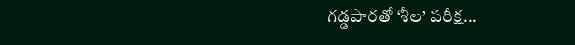గడ్డపారతో ‘శీల’ పరీక్ష...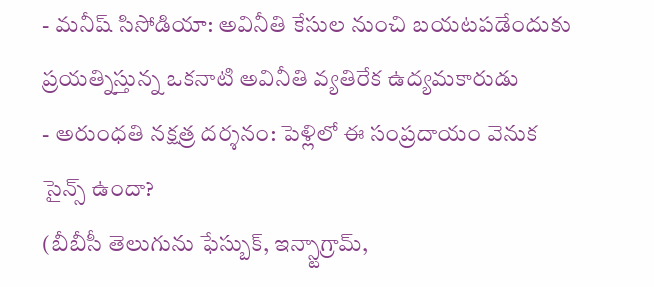- మనీష్ సిసోడియా: అవినీతి కేసుల నుంచి బయటపడేందుకు ప్రయత్నిస్తున్న ఒకనాటి అవినీతి వ్యతిరేక ఉద్యమకారుడు
- అరుంధతి నక్షత్ర దర్శనం: పెళ్లిలో ఈ సంప్రదాయం వెనుక సైన్స్ ఉందా?
(బీబీసీ తెలుగును ఫేస్బుక్, ఇన్స్టాగ్రామ్,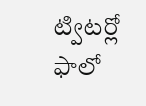ట్విటర్లో ఫాలో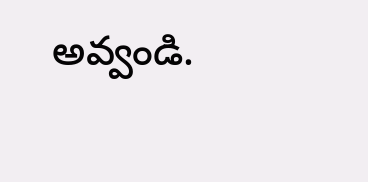అవ్వండి.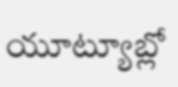యూట్యూబ్లో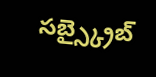సబ్స్క్రైబ్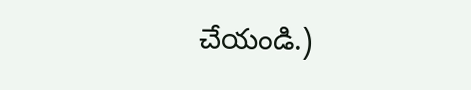చేయండి.)